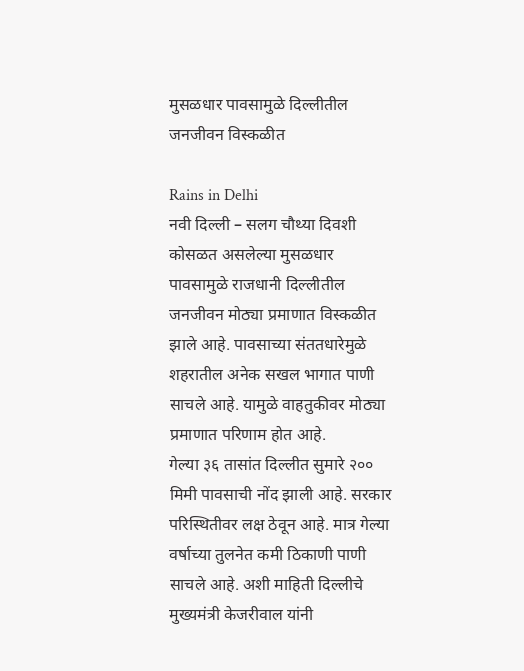मुसळधार पावसामुळे दिल्लीतील जनजीवन विस्कळीत

Rains in Delhi
नवी दिल्ली – सलग चौथ्या दिवशी कोसळत असलेल्या मुसळधार पावसामुळे राजधानी दिल्लीतील जनजीवन मोठ्या प्रमाणात विस्कळीत झाले आहे. पावसाच्या संततधारेमुळे शहरातील अनेक सखल भागात पाणी साचले आहे. यामुळे वाहतुकीवर मोठ्या प्रमाणात परिणाम होत आहे.
गेल्या ३६ तासांत दिल्लीत सुमारे २०० मिमी पावसाची नोंद झाली आहे. सरकार परिस्थितीवर लक्ष ठेवून आहे. मात्र गेल्या वर्षाच्या तुलनेत कमी ठिकाणी पाणी साचले आहे. अशी माहिती दिल्लीचे मुख्यमंत्री केजरीवाल यांनी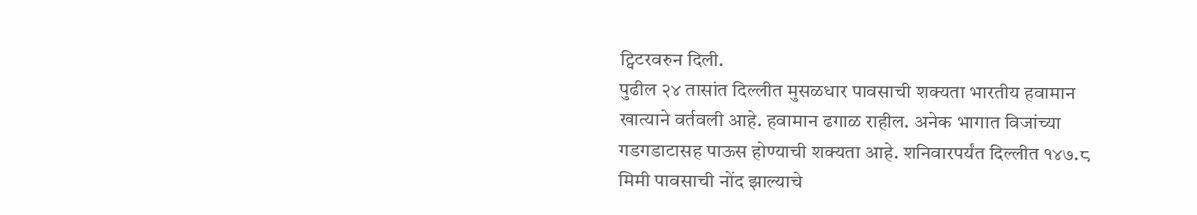ट्विटरवरुन दिली.
पुढील २४ तासांत दिल्लीत मुसळधार पावसाची शक्यता भारतीय हवामान खात्याने वर्तवली आहे. हवामान ढगाळ राहील. अनेक भागात विजांच्या गडगडाटासह पाऊस होण्याची शक्यता आहे. शनिवारपर्यंत दिल्लीत १४७.८ मिमी पावसाची नोंद झाल्याचे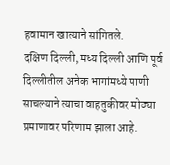हवामान खात्याने सांगितले.
दक्षिण दिल्ली, मध्य दिल्ली आणि पूर्व दिल्लीतील अनेक भागांमध्ये पाणी साचल्याने त्याचा वाहतुकीवर मोठ्या प्रमाणावर परिणाम झाला आहे.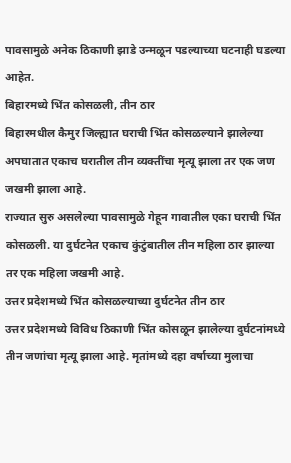पावसामुळे अनेक ठिकाणी झाडे उन्मळून पडल्याच्या घटनाही घडल्या आहेत.
बिहारमध्ये भिंत कोसळली, तीन ठार
बिहारमधील कैमुर जिल्ह्यात घराची भिंत कोसळल्याने झालेल्या अपघातात एकाच घरातील तीन व्यक्तींचा मृत्यू झाला तर एक जण जखमी झाला आहे.
राज्यात सुरु असलेल्या पावसामुळे गेहून गावातील एका घराची भिंत कोसळली. या दुर्घटनेत एकाच कुंटुंबातील तीन महिला ठार झाल्या तर एक महिला जखमी आहे.
उत्तर प्रदेशमध्ये भिंत कोसळल्याच्या दुर्घटनेत तीन ठार
उत्तर प्रदेशमध्ये विविध ठिकाणी भिंत कोसळून झालेल्या दुर्घटनांमध्ये तीन जणांचा मृत्यू झाला आहे. मृतांमध्ये दहा वर्षाच्या मुलाचा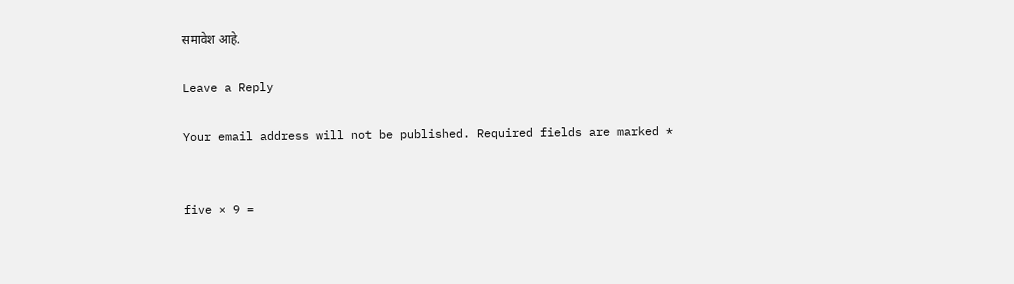समावेश आहे.

Leave a Reply

Your email address will not be published. Required fields are marked *


five × 9 =